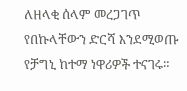ለዘላቂ ሰላም መረጋገጥ የበኩላቸውን ድርሻ እንደሚወጡ የቻግኒ ከተማ ነዋሪዎች ተናገሩ።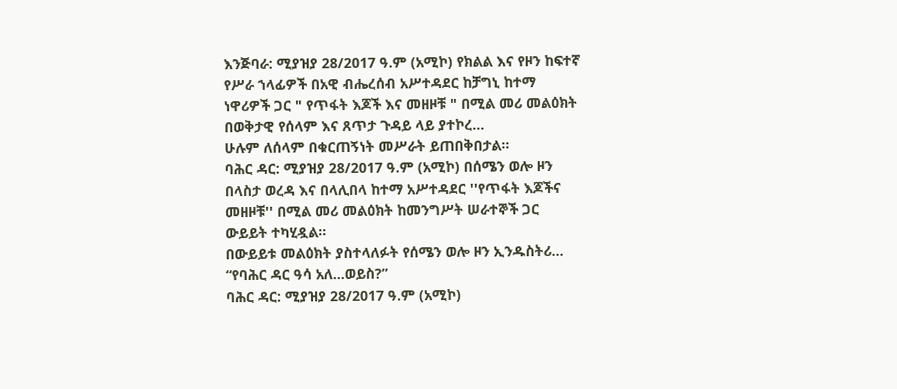እንጅባራ: ሚያዝያ 28/2017 ዓ.ም (አሚኮ) የክልል እና የዞን ከፍተኛ የሥራ ኀላፊዎች በአዊ ብሔረሰብ አሥተዳደር ከቻግኒ ከተማ ነዋሪዎች ጋር " የጥፋት እጆች እና መዘዞቹ " በሚል መሪ መልዕክት በወቅታዊ የሰላም እና ጸጥታ ጉዳይ ላይ ያተኮረ...
ሁሉም ለሰላም በቁርጠኝነት መሥራት ይጠበቅበታል።
ባሕር ዳር: ሚያዝያ 28/2017 ዓ.ም (አሚኮ) በሰሜን ወሎ ዞን በላስታ ወረዳ እና በላሊበላ ከተማ አሥተዳደር ''የጥፋት እጆችና መዘዞቹ'' በሚል መሪ መልዕክት ከመንግሥት ሠራተኞች ጋር ውይይት ተካሂዷል።
በውይይቱ መልዕክት ያስተላለፉት የሰሜን ወሎ ዞን ኢንዱስትሪ...
“የባሕር ዳር ዓሳ አለ…ወይስ?”
ባሕር ዳር: ሚያዝያ 28/2017 ዓ.ም (አሚኮ)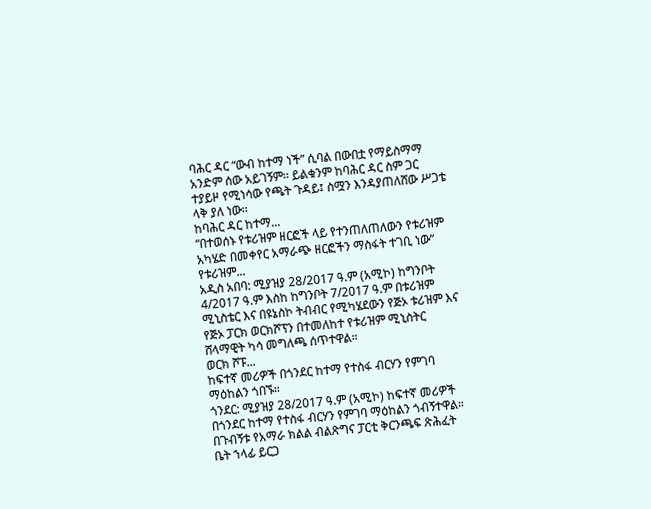ባሕር ዳር “ውብ ከተማ ነች” ሲባል በውበቷ የማይስማማ አንድም ሰው አይገኝም፡፡ ይልቁንም ከባሕር ዳር ስም ጋር ተያይዞ የሚነሳው የጫት ጉዳይ፤ ስሟን እንዳያጠለሸው ሥጋቴ ላቅ ያለ ነው፡፡
ከባሕር ዳር ከተማ...
“በተወሰኑ የቱሪዝም ዘርፎች ላይ የተንጠለጠለውን የቱሪዝም አካሄድ በመቀየር አማራጭ ዘርፎችን ማስፋት ተገቢ ነው” የቱሪዝም...
አዲስ አበባ: ሚያዝያ 28/2017 ዓ.ም (አሚኮ) ከግንቦት 4/2017 ዓ.ም እስከ ከግንቦት 7/2017 ዓ.ም በቱሪዝም ሚኒስቴር እና በዩኔስኮ ትብብር የሚካሄደውን የጅኦ ቱሪዝም እና የጅኦ ፓርክ ወርክሾፕን በተመለከተ የቱሪዝም ሚኒስትር ሸላማዊት ካሳ መግለጫ ሰጥተዋል።
ወርክ ሾፑ...
ከፍተኛ መሪዎች በጎንደር ከተማ የተስፋ ብርሃን የምገባ ማዕከልን ጎበኙ።
ጎንደር: ሚያዝያ 28/2017 ዓ.ም (አሚኮ) ከፍተኛ መሪዎች በጎንደር ከተማ የተስፋ ብርሃን የምገባ ማዕከልን ጎብኝተዋል።
በጉብኝቱ የአማራ ክልል ብልጽግና ፓርቲ ቅርንጫፍ ጽሕፈት ቤት ኀላፊ ይርጋ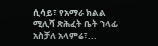ሲሳይ፣ የአማራ ክልል ሚሊሻ ጽሕፈት ቤት ኀላፊ አስቻለ አላምሬ፣...